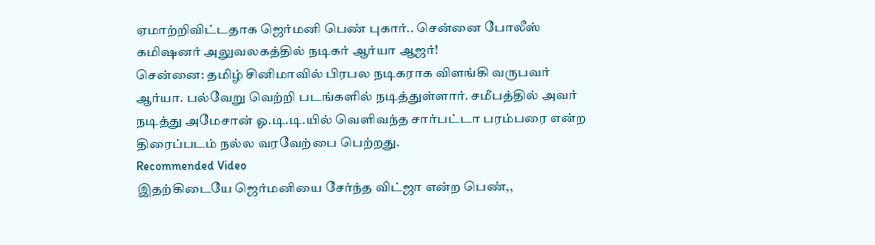ஏமாற்றிவிட்டதாக ஜெர்மனி பெண் புகார்.. சென்னை போலீஸ் கமிஷனர் அலுவலகத்தில் நடிகர் ஆர்யா ஆஜர்!
சென்னை: தமிழ் சினிமாவில் பிரபல நடிகராக விளங்கி வருபவர் ஆர்யா. பல்வேறு வெற்றி படங்களில் நடித்துள்ளார். சமீபத்தில் அவர் நடித்து அமேசான் ஓ.டி.டி.யில் வெளிவந்த சார்பட்டா பரம்பரை என்ற திரைப்படம் நல்ல வரவேற்பை பெற்றது.
Recommended Video
இதற்கிடையே ஜெர்மனியை சேர்ந்த விட்ஜா என்ற பெண்,,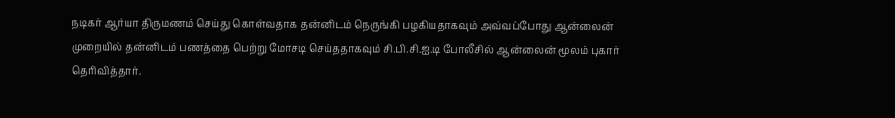நடிகர் ஆர்யா திருமணம் செய்து கொள்வதாக தன்னிடம் நெருங்கி பழகியதாகவும் அவ்வப்போது ஆன்லைன் முறையில் தன்னிடம் பணத்தை பெற்று மோசடி செய்ததாகவும் சி.பி.சி.ஐ.டி போலீசில் ஆன்லைன் மூலம் புகார் தெரிவித்தார்.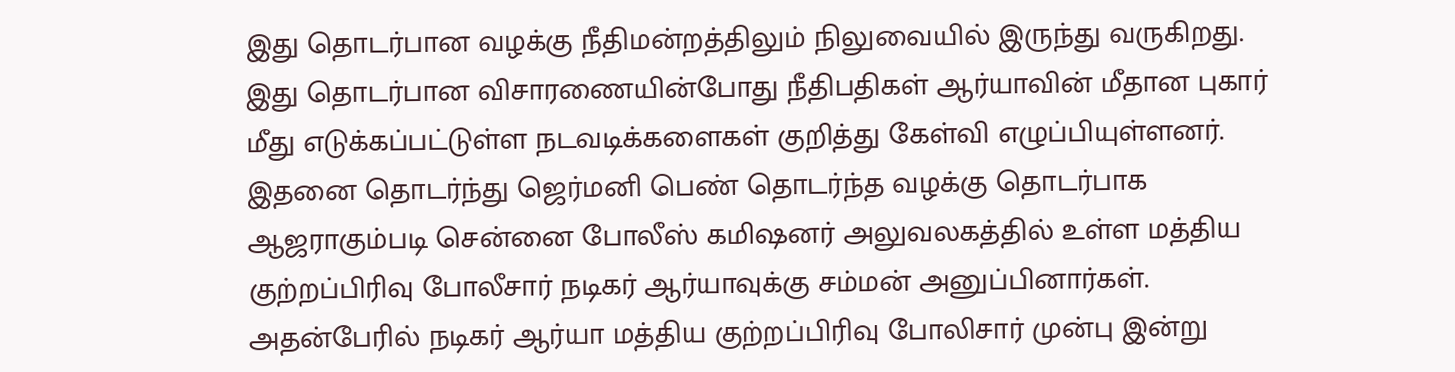இது தொடர்பான வழக்கு நீதிமன்றத்திலும் நிலுவையில் இருந்து வருகிறது. இது தொடர்பான விசாரணையின்போது நீதிபதிகள் ஆர்யாவின் மீதான புகார் மீது எடுக்கப்பட்டுள்ள நடவடிக்களைகள் குறித்து கேள்வி எழுப்பியுள்ளனர்.
இதனை தொடர்ந்து ஜெர்மனி பெண் தொடர்ந்த வழக்கு தொடர்பாக ஆஜராகும்படி சென்னை போலீஸ் கமிஷனர் அலுவலகத்தில் உள்ள மத்திய குற்றப்பிரிவு போலீசார் நடிகர் ஆர்யாவுக்கு சம்மன் அனுப்பினார்கள். அதன்பேரில் நடிகர் ஆர்யா மத்திய குற்றப்பிரிவு போலிசார் முன்பு இன்று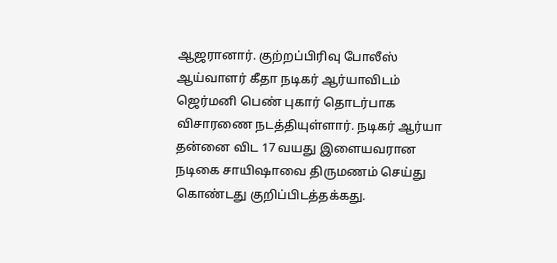ஆஜரானார். குற்றப்பிரிவு போலீஸ் ஆய்வாளர் கீதா நடிகர் ஆர்யாவிடம் ஜெர்மனி பெண் புகார் தொடர்பாக விசாரணை நடத்தியுள்ளார். நடிகர் ஆர்யா தன்னை விட 17 வயது இளையவரான நடிகை சாயிஷாவை திருமணம் செய்து கொண்டது குறிப்பிடத்தக்கது.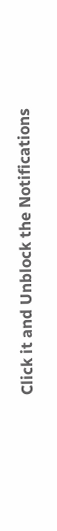Click it and Unblock the Notifications